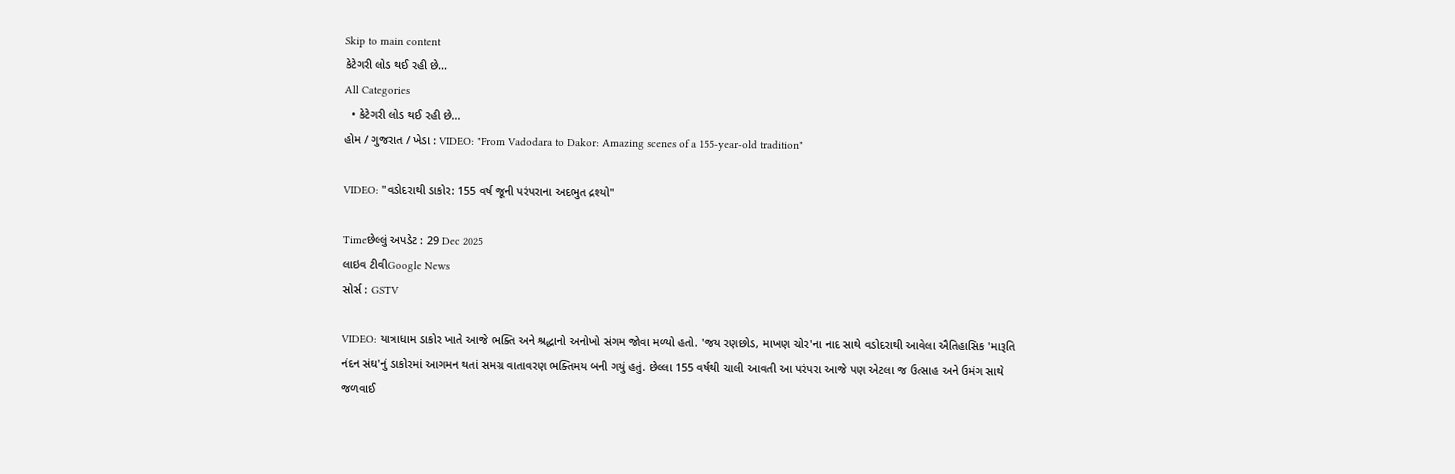Skip to main content
કેટેગરી લોડ થઈ રહી છે...
All Categories
  • કેટેગરી લોડ થઈ રહી છે...
હોમ / ગુજરાત / ખેડા : VIDEO: "From Vadodara to Dakor: Amazing scenes of a 155-year-old tradition"

VIDEO: "વડોદરાથી ડાકોર: 155 વર્ષ જૂની પરંપરાના અદભુત દ્રશ્યો"

Timeછેલ્લું અપડેટ : 29 Dec 2025
લાઇવ ટીવીGoogle News
સોર્સ : GSTV

VIDEO: યાત્રાધામ ડાકોર ખાતે આજે ભક્તિ અને શ્રદ્ધાનો અનોખો સંગમ જોવા મળ્યો હતો. 'જય રણછોડ, માખણ ચોર'ના નાદ સાથે વડોદરાથી આવેલા ઐતિહાસિક 'મારૂતિ નંદન સંઘ'નું ડાકોરમાં આગમન થતાં સમગ્ર વાતાવરણ ભક્તિમય બની ગયું હતું. છેલ્લા 155 વર્ષથી ચાલી આવતી આ પરંપરા આજે પણ એટલા જ ઉત્સાહ અને ઉમંગ સાથે જળવાઈ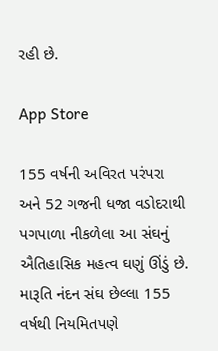રહી છે.

App Store

155 વર્ષની અવિરત પરંપરા અને 52 ગજની ધજા વડોદરાથી પગપાળા નીકળેલા આ સંઘનું ઐતિહાસિક મહત્વ ઘણું ઊંડું છે. મારૂતિ નંદન સંઘ છેલ્લા 155 વર્ષથી નિયમિતપણે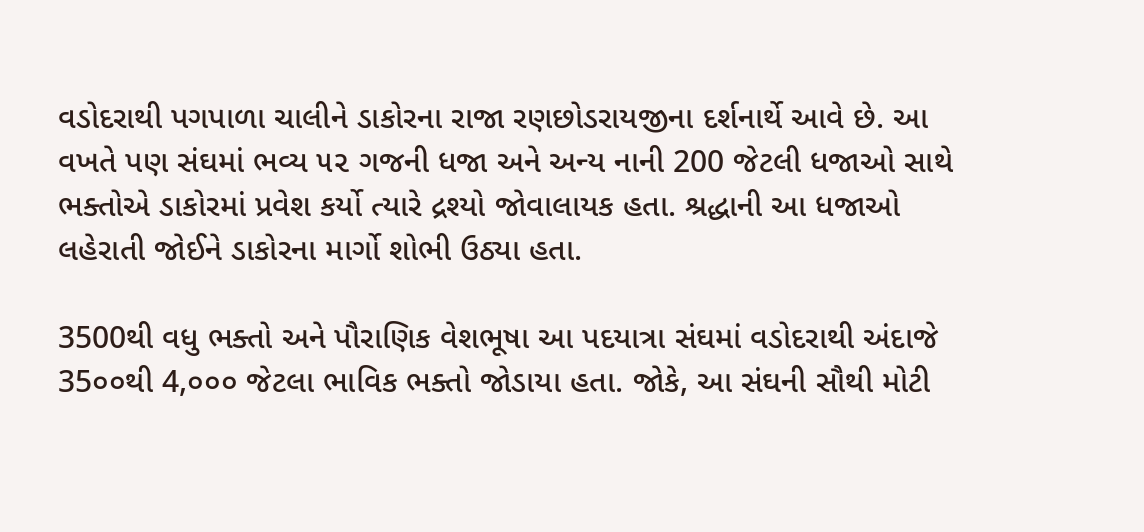વડોદરાથી પગપાળા ચાલીને ડાકોરના રાજા રણછોડરાયજીના દર્શનાર્થે આવે છે. આ વખતે પણ સંઘમાં ભવ્ય ૫૨ ગજની ધજા અને અન્ય નાની 200 જેટલી ધજાઓ સાથે ભક્તોએ ડાકોરમાં પ્રવેશ કર્યો ત્યારે દ્રશ્યો જોવાલાયક હતા. શ્રદ્ધાની આ ધજાઓ લહેરાતી જોઈને ડાકોરના માર્ગો શોભી ઉઠ્યા હતા.

3500થી વધુ ભક્તો અને પૌરાણિક વેશભૂષા આ પદયાત્રા સંઘમાં વડોદરાથી અંદાજે 35૦૦થી 4,૦૦૦ જેટલા ભાવિક ભક્તો જોડાયા હતા. જોકે, આ સંઘની સૌથી મોટી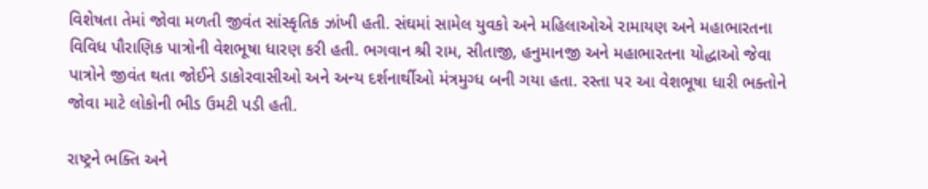વિશેષતા તેમાં જોવા મળતી જીવંત સાંસ્કૃતિક ઝાંખી હતી. સંઘમાં સામેલ યુવકો અને મહિલાઓએ રામાયણ અને મહાભારતના વિવિધ પૌરાણિક પાત્રોની વેશભૂષા ધારણ કરી હતી. ભગવાન શ્રી રામ, સીતાજી, હનુમાનજી અને મહાભારતના યોદ્ધાઓ જેવા પાત્રોને જીવંત થતા જોઈને ડાકોરવાસીઓ અને અન્ય દર્શનાર્થીઓ મંત્રમુગ્ધ બની ગયા હતા. રસ્તા પર આ વેશભૂષા ધારી ભક્તોને જોવા માટે લોકોની ભીડ ઉમટી પડી હતી.

રાષ્ટ્રને ભક્તિ અને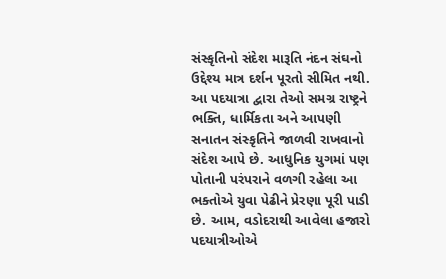સંસ્કૃતિનો સંદેશ મારૂતિ નંદન સંઘનો ઉદ્દેશ્ય માત્ર દર્શન પૂરતો સીમિત નથી. આ પદયાત્રા દ્વારા તેઓ સમગ્ર રાષ્ટ્રને ભક્તિ, ધાર્મિકતા અને આપણી સનાતન સંસ્કૃતિને જાળવી રાખવાનો સંદેશ આપે છે. આધુનિક યુગમાં પણ પોતાની પરંપરાને વળગી રહેલા આ ભક્તોએ યુવા પેઢીને પ્રેરણા પૂરી પાડી છે. આમ, વડોદરાથી આવેલા હજારો પદયાત્રીઓએ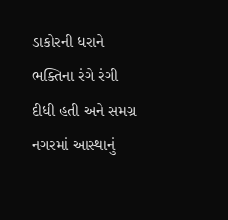ડાકોરની ધરાને ભક્તિના રંગે રંગી દીધી હતી અને સમગ્ર નગરમાં આસ્થાનું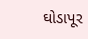ઘોડાપૂર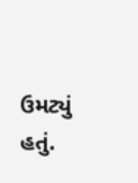ઉમટ્યું હતું.